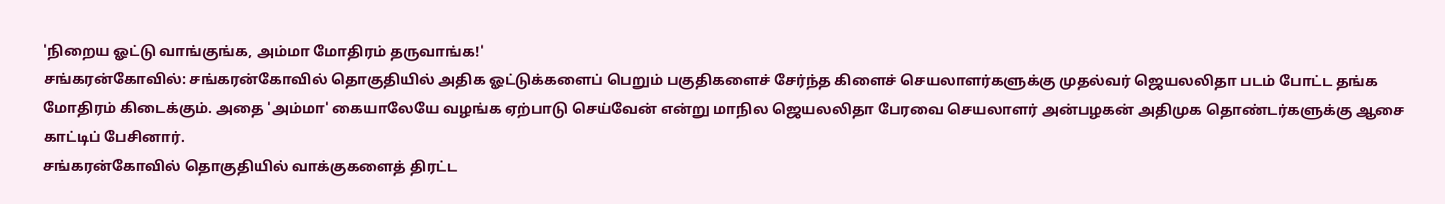'நிறைய ஓட்டு வாங்குங்க, அம்மா மோதிரம் தருவாங்க!'
சங்கரன்கோவில்: சங்கரன்கோவில் தொகுதியில் அதிக ஓட்டுக்களைப் பெறும் பகுதிகளைச் சேர்ந்த கிளைச் செயலாளர்களுக்கு முதல்வர் ஜெயலலிதா படம் போட்ட தங்க மோதிரம் கிடைக்கும். அதை 'அம்மா' கையாலேயே வழங்க ஏற்பாடு செய்வேன் என்று மாநில ஜெயலலிதா பேரவை செயலாளர் அன்பழகன் அதிமுக தொண்டர்களுக்கு ஆசை காட்டிப் பேசினார்.
சங்கரன்கோவில் தொகுதியில் வாக்குகளைத் திரட்ட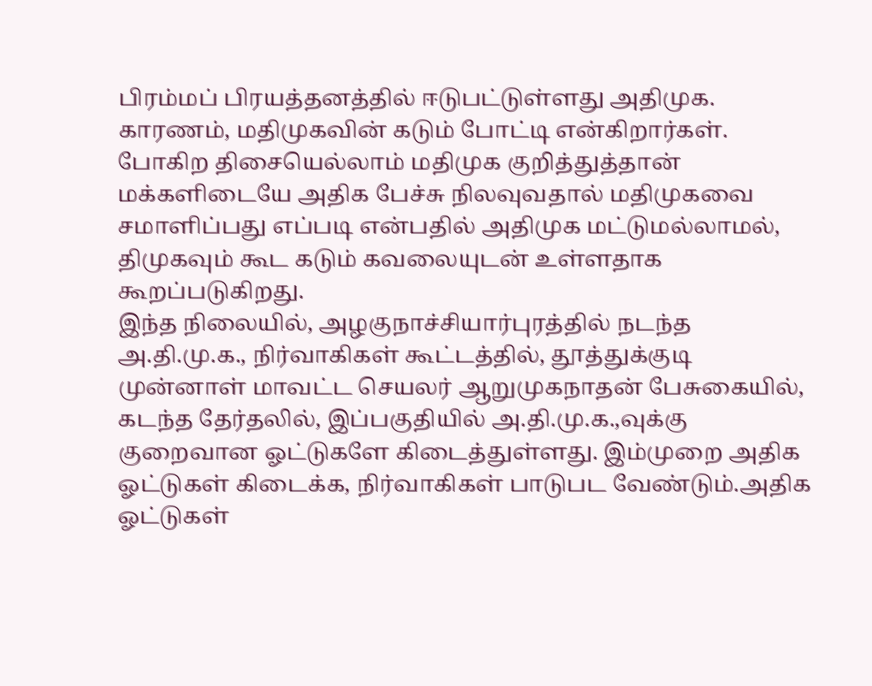பிரம்மப் பிரயத்தனத்தில் ஈடுபட்டுள்ளது அதிமுக. காரணம், மதிமுகவின் கடும் போட்டி என்கிறார்கள். போகிற திசையெல்லாம் மதிமுக குறித்துத்தான் மக்களிடையே அதிக பேச்சு நிலவுவதால் மதிமுகவை சமாளிப்பது எப்படி என்பதில் அதிமுக மட்டுமல்லாமல், திமுகவும் கூட கடும் கவலையுடன் உள்ளதாக கூறப்படுகிறது.
இந்த நிலையில், அழகுநாச்சியார்புரத்தில் நடந்த அ.தி.மு.க., நிர்வாகிகள் கூட்டத்தில், தூத்துக்குடி முன்னாள் மாவட்ட செயலர் ஆறுமுகநாதன் பேசுகையில், கடந்த தேர்தலில், இப்பகுதியில் அ.தி.மு.க.,வுக்கு குறைவான ஓட்டுகளே கிடைத்துள்ளது. இம்முறை அதிக ஓட்டுகள் கிடைக்க, நிர்வாகிகள் பாடுபட வேண்டும்.அதிக ஓட்டுகள்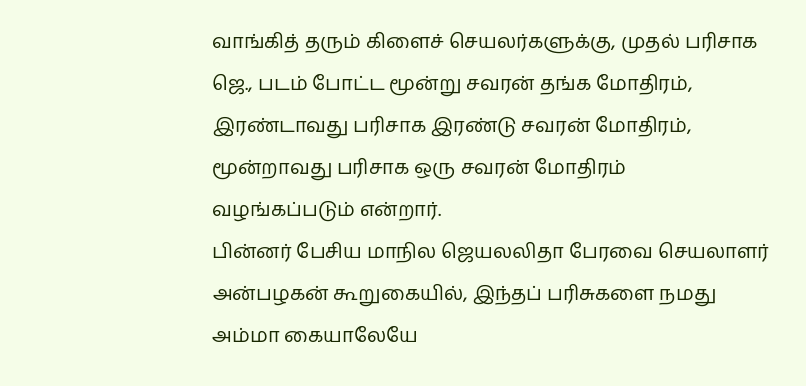வாங்கித் தரும் கிளைச் செயலர்களுக்கு, முதல் பரிசாக ஜெ., படம் போட்ட மூன்று சவரன் தங்க மோதிரம், இரண்டாவது பரிசாக இரண்டு சவரன் மோதிரம், மூன்றாவது பரிசாக ஒரு சவரன் மோதிரம்
வழங்கப்படும் என்றார்.
பின்னர் பேசிய மாநில ஜெயலலிதா பேரவை செயலாளர் அன்பழகன் கூறுகையில், இந்தப் பரிசுகளை நமது அம்மா கையாலேயே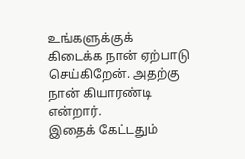உங்களுக்குக் கிடைக்க நான் ஏற்பாடு செய்கிறேன். அதற்கு நான் கியாரண்டி என்றார்.
இதைக் கேட்டதும்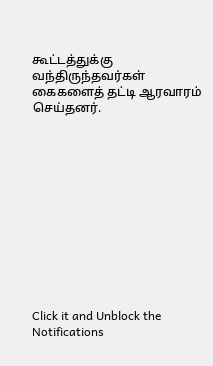கூட்டத்துக்கு வந்திருந்தவர்கள் கைகளைத் தட்டி ஆரவாரம் செய்தனர்.












Click it and Unblock the Notifications